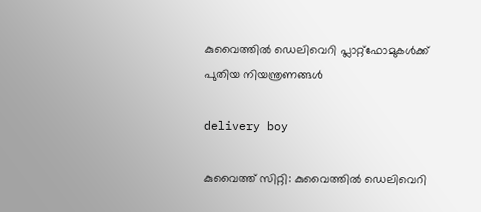കുവൈത്തിൽ ഡെലിവെറി പ്ലാറ്റ്‌ഫോമുകൾക്ക് പുതിയ നിയന്ത്രണങ്ങൾ

delivery boy

കുവൈത്ത് സിറ്റി: കുവൈത്തിൽ ഡെലിവെറി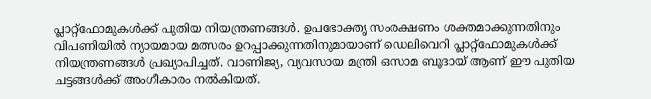പ്ലാറ്റ്‌ഫോമുകൾക്ക് പുതിയ നിയന്ത്രണങ്ങൾ. ഉപഭോക്തൃ സംരക്ഷണം ശക്തമാക്കുന്നതിനും വിപണിയിൽ ന്യായമായ മത്സരം ഉറപ്പാക്കുന്നതിനുമായാണ് ഡെലിവെറി പ്ലാറ്റ്‌ഫോമുകൾക്ക് നിയന്ത്രണങ്ങൾ പ്രഖ്യാപിച്ചത്. വാണിജ്യ, വ്യവസായ മന്ത്രി ഒസാമ ബൂദായ് ആണ് ഈ പുതിയ ചട്ടങ്ങൾക്ക് അംഗീകാരം നൽകിയത്.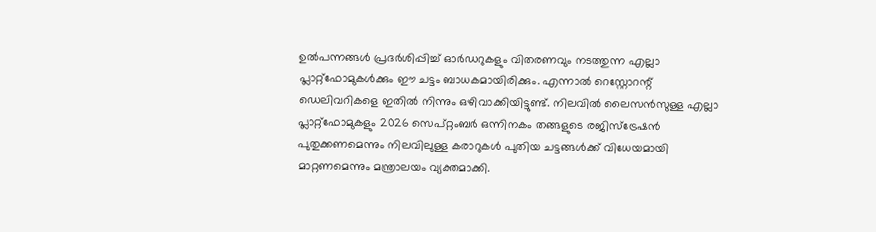ഉൽപന്നങ്ങൾ പ്രദർശിപ്പിച്ച് ഓർഡറുകളും വിതരണവും നടത്തുന്ന എല്ലാ പ്ലാറ്റ്‌ഫോമുകൾക്കും ഈ ചട്ടം ബാധകമായിരിക്കും. എന്നാൽ റെസ്റ്റോറന്റ് ഡെലിവറികളെ ഇതിൽ നിന്നും ഒഴിവാക്കിയിട്ടുണ്ട്. നിലവിൽ ലൈസൻസുള്ള എല്ലാ പ്ലാറ്റ്‌ഫോമുകളും 2026 സെപ്റ്റംബർ ഒന്നിനകം തങ്ങളുടെ രജിസ്‌ട്രേഷൻ പുതുക്കണമെന്നും നിലവിലുള്ള കരാറുകൾ പുതിയ ചട്ടങ്ങൾക്ക് വിധേയമായി മാറ്റണമെന്നും മന്ത്രാലയം വ്യക്തമാക്കി.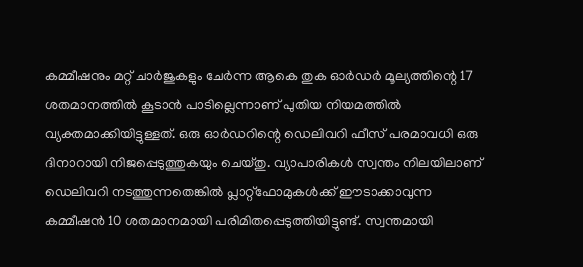കമ്മീഷനും മറ്റ് ചാർജുകളും ചേർന്ന ആകെ തുക ഓർഡർ മൂല്യത്തിന്റെ 17 ശതമാനത്തിൽ കൂടാൻ പാടില്ലെന്നാണ് പുതിയ നിയമത്തിൽ വ്യക്തമാക്കിയിട്ടുള്ളത്. ഒരു ഓർഡറിന്റെ ഡെലിവറി ഫീസ് പരമാവധി ഒരു ദിനാറായി നിജപ്പെടുത്തുകയും ചെയ്തു. വ്യാപാരികൾ സ്വന്തം നിലയിലാണ് ഡെലിവറി നടത്തുന്നതെങ്കിൽ പ്ലാറ്റ്‌ഫോമുകൾക്ക് ഈടാക്കാവുന്ന കമ്മീഷൻ 10 ശതമാനമായി പരിമിതപ്പെടുത്തിയിട്ടുണ്ട്. സ്വന്തമായി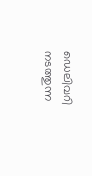ഡെലിവറി നടത്തുന്ന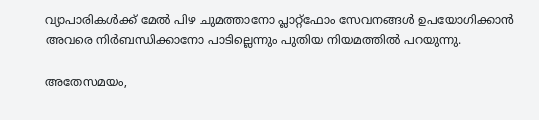വ്യാപാരികൾക്ക് മേൽ പിഴ ചുമത്താനോ പ്ലാറ്റ്‌ഫോം സേവനങ്ങൾ ഉപയോഗിക്കാൻ അവരെ നിർബന്ധിക്കാനോ പാടില്ലെന്നും പുതിയ നിയമത്തിൽ പറയുന്നു.

അതേസമയം,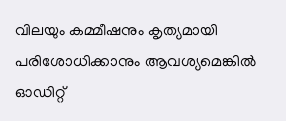വിലയും കമ്മീഷനും കൃത്യമായി പരിശോധിക്കാനും ആവശ്യമെങ്കിൽ ഓഡിറ്റ്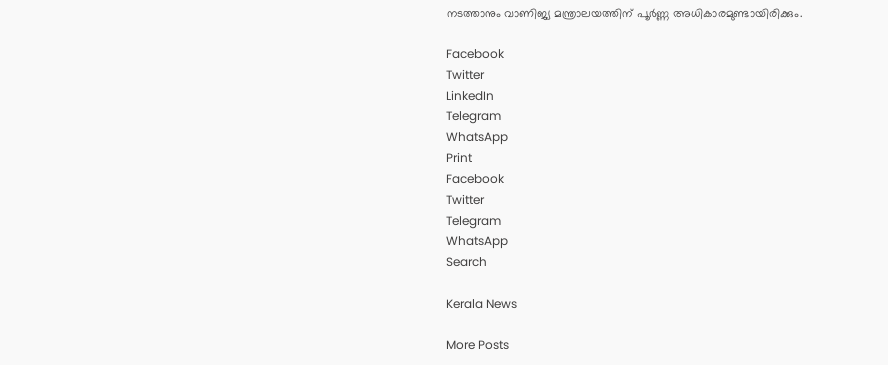നടത്താനും വാണിജ്യ മന്ത്രാലയത്തിന് പൂർണ്ണ അധികാരമുണ്ടായിരിക്കും.

Facebook
Twitter
LinkedIn
Telegram
WhatsApp
Print
Facebook
Twitter
Telegram
WhatsApp
Search

Kerala News

More Posts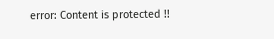error: Content is protected !!